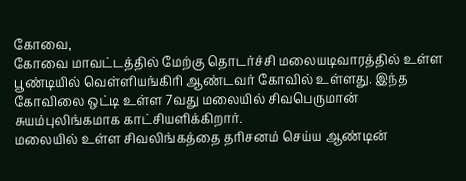கோவை,
கோவை மாவட்டத்தில் மேற்கு தொடர்ச்சி மலையடிவாரத்தில் உள்ள பூண்டியில் வெள்ளியங்கிரி ஆண்டவர் கோவில் உள்ளது. இந்த கோவிலை ஒட்டி உள்ள 7வது மலையில் சிவபெருமான் சுயம்புலிங்கமாக காட்சியளிக்கிறார்.
மலையில் உள்ள சிவலிங்கத்தை தரிசனம் செய்ய ஆண்டின்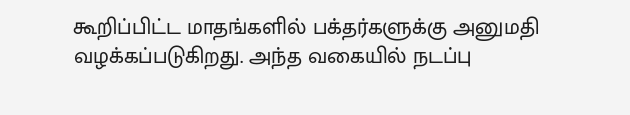கூறிப்பிட்ட மாதங்களில் பக்தர்களுக்கு அனுமதி வழக்கப்படுகிறது. அந்த வகையில் நடப்பு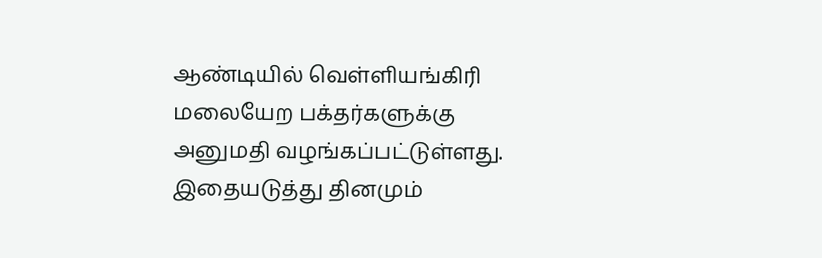ஆண்டியில் வெள்ளியங்கிரி மலையேற பக்தர்களுக்கு அனுமதி வழங்கப்பட்டுள்ளது. இதையடுத்து தினமும்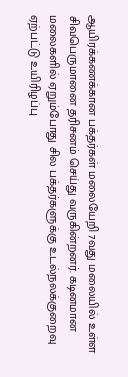ஆயிரக்கணக்கான பக்தர்கள் மலையேறி 7வது மலையில் உள்ள சிவபெருமானை தரிசனம் செய்து வருகின்றனர். கடினமான மலைகளில் ஏறும்போது சில பக்தர்களுக்கு உடல்நலக்குறைவு ஏற்பட்டு உயிரிழப்பு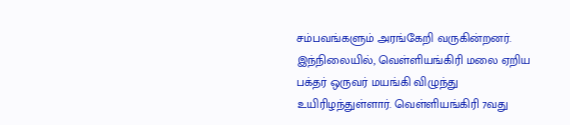சம்பவங்களும் அரங்கேறி வருகின்றனர்.
இந்நிலையில், வெள்ளியங்கிரி மலை ஏறிய பக்தர் ஒருவர் மயங்கி விழுந்து உயிரிழந்துள்ளார். வெள்ளியங்கிரி 7வது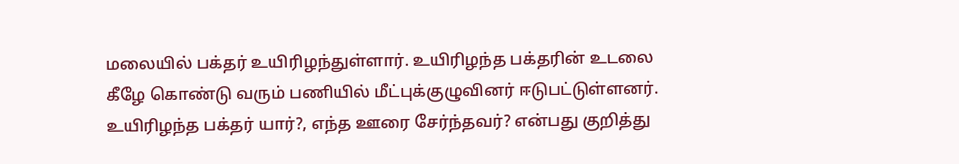மலையில் பக்தர் உயிரிழந்துள்ளார். உயிரிழந்த பக்தரின் உடலை கீழே கொண்டு வரும் பணியில் மீட்புக்குழுவினர் ஈடுபட்டுள்ளனர். உயிரிழந்த பக்தர் யார்?, எந்த ஊரை சேர்ந்தவர்? என்பது குறித்து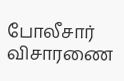போலீசார் விசாரணை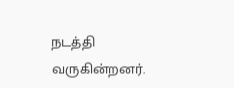நடத்தி வருகின்றனர்.